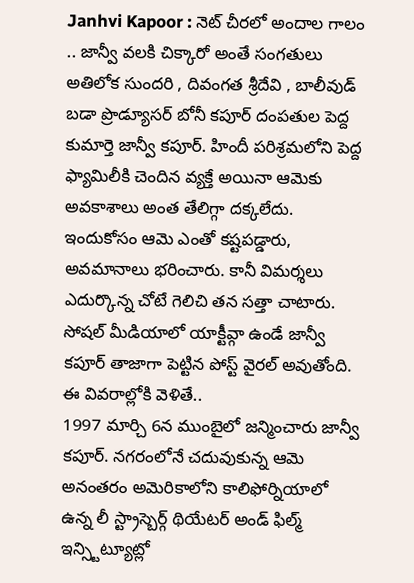Janhvi Kapoor : నెట్ చీరలో అందాల గాలం .. జాన్వీ వలకి చిక్కారో అంతే సంగతులు
అతిలోక సుందరి , దివంగత శ్రీదేవి , బాలీవుడ్ బడా ప్రొడ్యూసర్ బోనీ కపూర్ దంపతుల పెద్ద కుమార్తె జాన్వీ కపూర్. హిందీ పరిశ్రమలోని పెద్ద ఫ్యామిలీకి చెందిన వ్యక్తే అయినా ఆమెకు అవకాశాలు అంత తేలిగ్గా దక్కలేదు. ఇందుకోసం ఆమె ఎంతో కష్టపడ్డారు, అవమానాలు భరించారు. కానీ విమర్శలు ఎదుర్కొన్న చోటే గెలిచి తన సత్తా చాటారు. సోషల్ మీడియాలో యాక్టీవ్గా ఉండే జాన్వీ కపూర్ తాజాగా పెట్టిన పోస్ట్ వైరల్ అవుతోంది. ఈ వివరాల్లోకి వెళితే..
1997 మార్చి 6న ముంబైలో జన్మించారు జాన్వీ కపూర్. నగరంలోనే చదువుకున్న ఆమె అనంతరం అమెరికాలోని కాలిఫోర్నియాలో ఉన్న లీ స్ట్రాస్బెర్గ్ థియేటర్ అండ్ ఫిల్మ్ ఇన్స్టిట్యూట్లో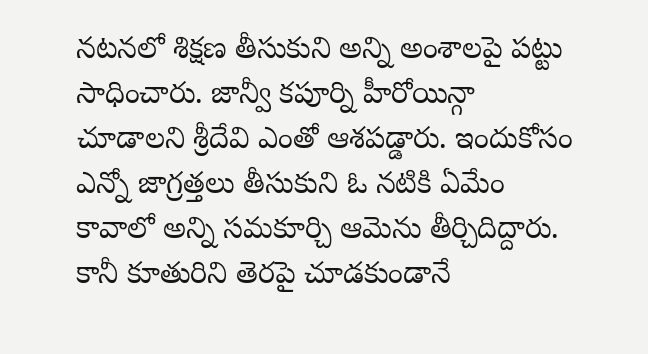నటనలో శిక్షణ తీసుకుని అన్ని అంశాలపై పట్టు సాధించారు. జాన్వీ కపూర్ని హీరోయిన్గా చూడాలని శ్రీదేవి ఎంతో ఆశపడ్డారు. ఇందుకోసం ఎన్నో జాగ్రత్తలు తీసుకుని ఓ నటికి ఏమేం కావాలో అన్ని సమకూర్చి ఆమెను తీర్చిదిద్దారు. కానీ కూతురిని తెరపై చూడకుండానే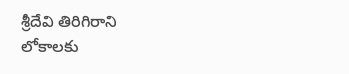శ్రీదేవి తిరిగిరాని లోకాలకు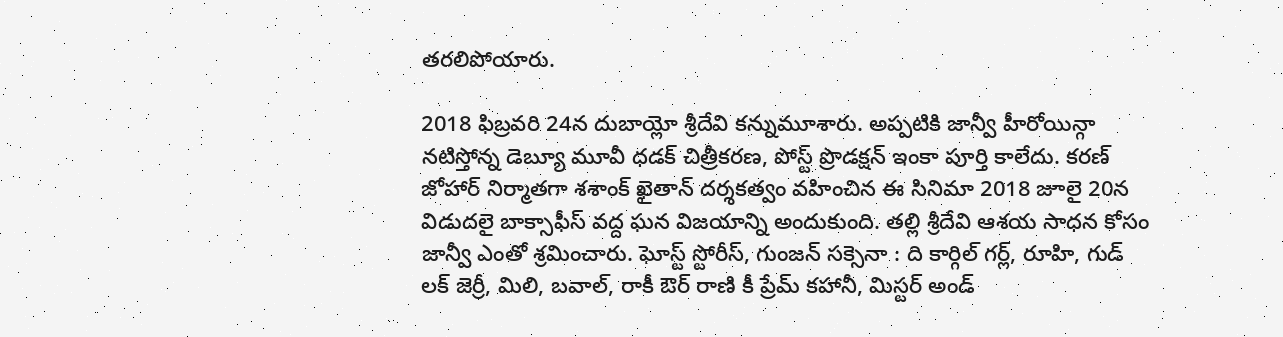తరలిపోయారు.

2018 ఫిబ్రవరి 24న దుబాయ్లో శ్రీదేవి కన్నుమూశారు. అప్పటికి జాన్వీ హీరోయిన్గా నటిస్తోన్న డెబ్యూ మూవీ ధడక్ చిత్రీకరణ, పోస్ట్ ప్రొడక్షన్ ఇంకా పూర్తి కాలేదు. కరణ్ జోహార్ నిర్మాతగా శశాంక్ ఖైతాన్ దర్శకత్వం వహించిన ఈ సినిమా 2018 జూలై 20న విడుదలై బాక్సాఫీస్ వద్ద ఘన విజయాన్ని అందుకుంది. తల్లి శ్రీదేవి ఆశయ సాధన కోసం జాన్వీ ఎంతో శ్రమించారు. ఘోస్ట్ స్టోరీస్, గుంజన్ సక్సెనా : ది కార్గిల్ గర్ల్, రూహి, గుడ్ లక్ జెర్రీ, మిలి, బవాల్, రాకీ ఔర్ రాణి కీ ప్రేమ్ కహానీ, మిస్టర్ అండ్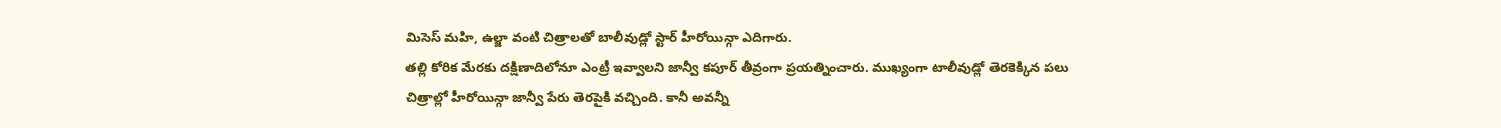మిసెస్ మహి, ఉల్జా వంటి చిత్రాలతో బాలీవుడ్లో స్టార్ హీరోయిన్గా ఎదిగారు.
తల్లి కోరిక మేరకు దక్షిణాదిలోనూ ఎంట్రీ ఇవ్వాలని జాన్వీ కపూర్ తీవ్రంగా ప్రయత్నించారు. ముఖ్యంగా టాలీవుడ్లో తెరకెక్కిన పలు చిత్రాల్లో హీరోయిన్గా జాన్వీ పేరు తెరపైకి వచ్చింది. కానీ అవన్నీ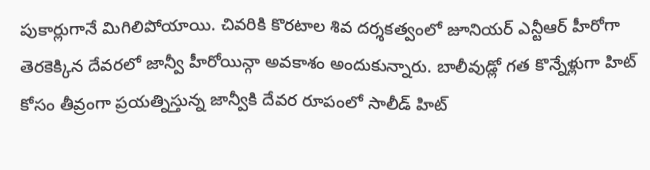పుకార్లుగానే మిగిలిపోయాయి. చివరికి కొరటాల శివ దర్శకత్వంలో జూనియర్ ఎన్టీఆర్ హీరోగా తెరకెక్కిన దేవరలో జాన్వీ హీరోయిన్గా అవకాశం అందుకున్నారు. బాలీవుడ్లో గత కొన్నేళ్లుగా హిట్ కోసం తీవ్రంగా ప్రయత్నిస్తున్న జాన్వీకి దేవర రూపంలో సాలీడ్ హిట్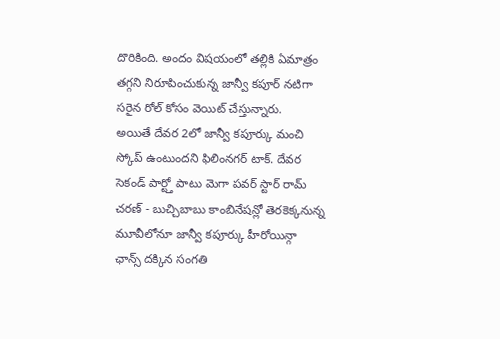దొరికింది. అందం విషయంలో తల్లికి ఏమాత్రం తగ్గని నిరూపించుకున్న జాన్వీ కపూర్ నటిగా సరైన రోల్ కోసం వెయిట్ చేస్తున్నారు.
అయితే దేవర 2లో జాన్వీ కపూర్కు మంచి స్కోప్ ఉంటుందని ఫిలింనగర్ టాక్. దేవర సెకండ్ పార్ట్తో పాటు మెగా పవర్ స్టార్ రామ్ చరణ్ - బుచ్చిబాబు కాంబినేషన్లో తెరకెక్కనున్న మూవీలోనూ జాన్వీ కపూర్కు హీరోయిన్గా ఛాన్స్ దక్కిన సంగతి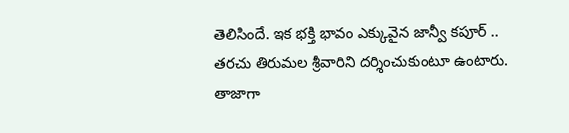తెలిసిందే. ఇక భక్తి భావం ఎక్కువైన జాన్వీ కపూర్ .. తరచు తిరుమల శ్రీవారిని దర్శించుకుంటూ ఉంటారు. తాజాగా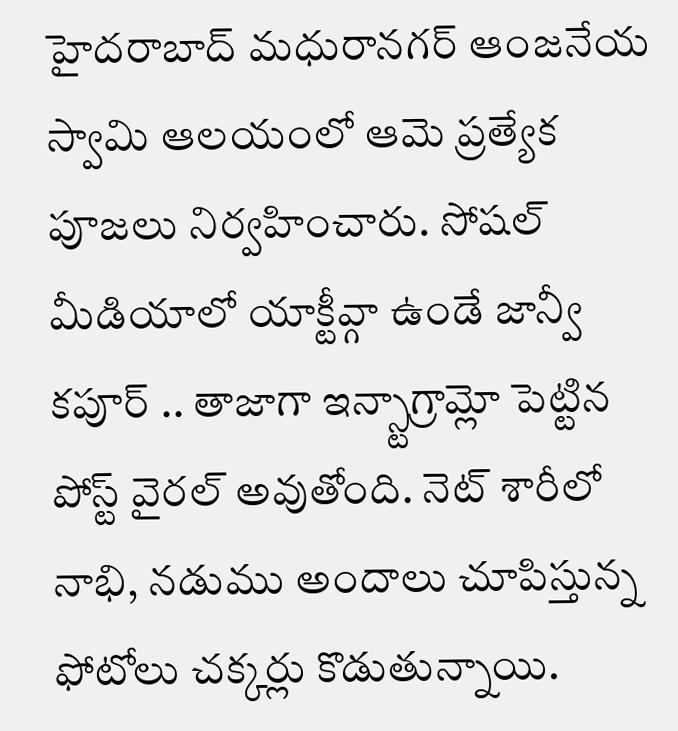హైదరాబాద్ మధురానగర్ ఆంజనేయ స్వామి ఆలయంలో ఆమె ప్రత్యేక పూజలు నిర్వహించారు. సోషల్ మీడియాలో యాక్టీవ్గా ఉండే జాన్వీ కపూర్ .. తాజాగా ఇన్స్టాగ్రామ్లో పెట్టిన పోస్ట్ వైరల్ అవుతోంది. నెట్ శారీలో నాభి, నడుము అందాలు చూపిస్తున్న ఫోటోలు చక్కర్లు కొడుతున్నాయి.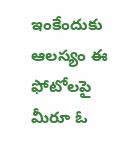ఇంకేందుకు ఆలస్యం ఈ ఫోటోలపై మీరూ ఓ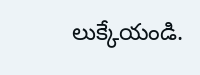లుక్కేయండి.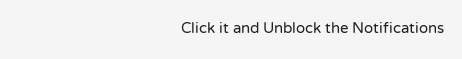Click it and Unblock the Notifications